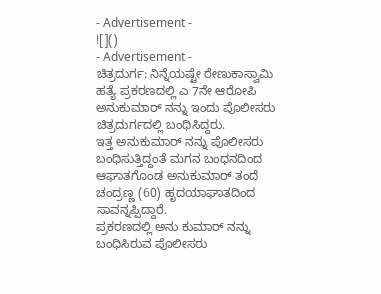- Advertisement -
![]()
- Advertisement -
ಚಿತ್ರದುರ್ಗ: ನಿನ್ನೆಯಷ್ಟೇ ರೇಣುಕಾಸ್ವಾಮಿ ಹತ್ಯೆ ಪ್ರಕರಣದಲ್ಲಿ ಎ 7ನೇ ಆರೋಪಿ ಅನುಕುಮಾರ್ ನನ್ನು ಇಂದು ಪೊಲೀಸರು ಚಿತ್ರದುರ್ಗದಲ್ಲಿ ಬಂಧಿಸಿದ್ದರು.
ಇತ್ತ ಅನುಕುಮಾರ್ ನನ್ನು ಪೊಲೀಸರು ಬಂಧಿಸುತ್ತಿದ್ದಂತೆ ಮಗನ ಬಂಧನದಿಂದ ಆಘಾತಗೊಂಡ ಅನುಕುಮಾರ್ ತಂದೆ ಚಂದ್ರಣ್ಣ (60) ಹೃದಯಾಘಾತದಿಂದ ಸಾವನ್ನಪ್ಪಿದ್ದಾರೆ.
ಪ್ರಕರಣದಲ್ಲಿ ಅನು ಕುಮಾರ್ ನನ್ನು ಬಂಧಿಸಿರುವ ಪೊಲೀಸರು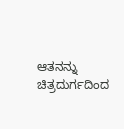ಆತನನ್ನು ಚಿತ್ರದುರ್ಗದಿಂದ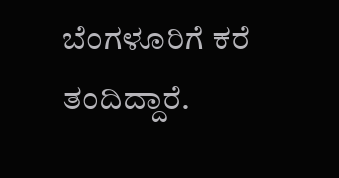ಬೆಂಗಳೂರಿಗೆ ಕರೆ ತಂದಿದ್ದಾರೆ.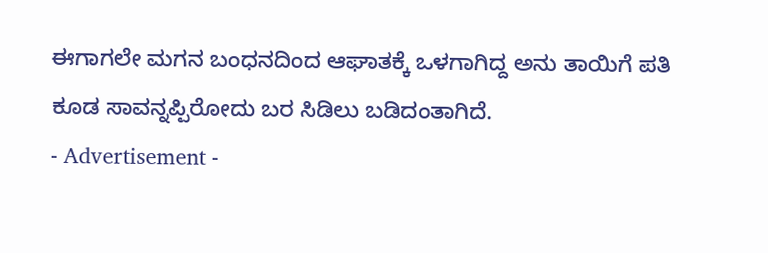ಈಗಾಗಲೇ ಮಗನ ಬಂಧನದಿಂದ ಆಘಾತಕ್ಕೆ ಒಳಗಾಗಿದ್ದ ಅನು ತಾಯಿಗೆ ಪತಿ ಕೂಡ ಸಾವನ್ನಪ್ಪಿರೋದು ಬರ ಸಿಡಿಲು ಬಡಿದಂತಾಗಿದೆ.
- Advertisement -